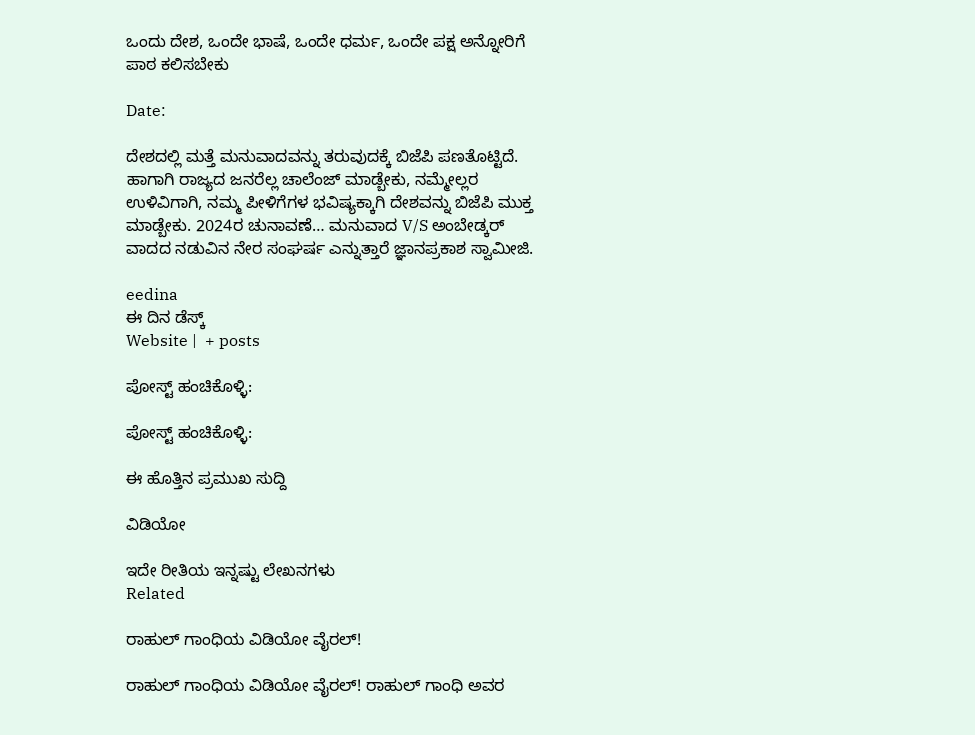ಒಂದು ದೇಶ, ಒಂದೇ ಭಾಷೆ, ಒಂದೇ ಧರ್ಮ, ಒಂದೇ ಪಕ್ಷ ಅನ್ನೋರಿಗೆ ಪಾಠ ಕಲಿಸಬೇಕು

Date:

ದೇಶದಲ್ಲಿ ಮತ್ತೆ ಮನುವಾದವನ್ನು ತರುವುದಕ್ಕೆ ಬಿಜೆಪಿ ಪಣತೊಟ್ಟಿದೆ. ಹಾಗಾಗಿ ರಾಜ್ಯದ ಜನರೆಲ್ಲ ಚಾಲೆಂಜ್ ಮಾಡ್ಬೇಕು, ನಮ್ಮೇಲ್ಲರ ಉಳಿವಿಗಾಗಿ, ನಮ್ಮ ಪೀಳಿಗೆಗಳ ಭವಿಷ್ಯಕ್ಕಾಗಿ ದೇಶವನ್ನು ಬಿಜೆಪಿ ಮುಕ್ತ ಮಾಡ್ಬೇಕು. 2024ರ ಚುನಾವಣೆ… ಮನುವಾದ V/S ಅಂಬೇಡ್ಕರ್ ವಾದದ ನಡುವಿನ ನೇರ ಸಂಘರ್ಷ ಎನ್ನುತ್ತಾರೆ ಜ್ಞಾನಪ್ರಕಾಶ ಸ್ವಾಮೀಜಿ.

eedina
ಈ ದಿನ ಡೆಸ್ಕ್‌
Website |  + posts

ಪೋಸ್ಟ್ ಹಂಚಿಕೊಳ್ಳಿ:

ಪೋಸ್ಟ್ ಹಂಚಿಕೊಳ್ಳಿ:

ಈ ಹೊತ್ತಿನ ಪ್ರಮುಖ ಸುದ್ದಿ

ವಿಡಿಯೋ

ಇದೇ ರೀತಿಯ ಇನ್ನಷ್ಟು ಲೇಖನಗಳು
Related

ರಾಹುಲ್ ಗಾಂಧಿಯ ವಿಡಿಯೋ ವೈರಲ್!

ರಾಹುಲ್ ಗಾಂಧಿಯ ವಿಡಿಯೋ ವೈರಲ್! ರಾಹುಲ್ ಗಾಂಧಿ ಅವರ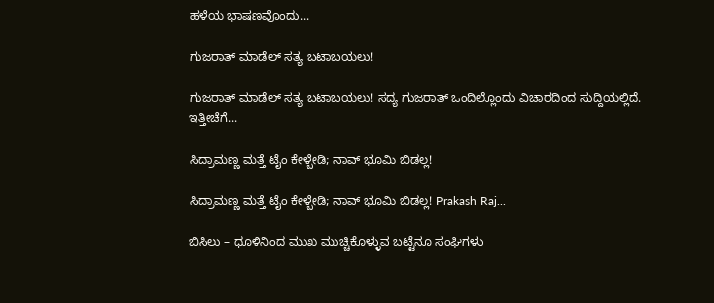ಹಳೆಯ ಭಾಷಣವೊಂದು...

ಗುಜರಾತ್ ಮಾಡೆಲ್ ಸತ್ಯ ಬಟಾಬಯಲು!

ಗುಜರಾತ್ ಮಾಡೆಲ್ ಸತ್ಯ ಬಟಾಬಯಲು! ಸದ್ಯ ಗುಜರಾತ್ ಒಂದಿಲ್ಲೊಂದು ವಿಚಾರದಿಂದ ಸುದ್ದಿಯಲ್ಲಿದೆ. ಇತ್ತೀಚೆಗೆ...

ಸಿದ್ರಾಮಣ್ಣ ಮತ್ತೆ ಟೈಂ ಕೇಳ್ಬೇಡಿ; ನಾವ್ ಭೂಮಿ ಬಿಡಲ್ಲ!

ಸಿದ್ರಾಮಣ್ಣ ಮತ್ತೆ ಟೈಂ ಕೇಳ್ಬೇಡಿ; ನಾವ್ ಭೂಮಿ ಬಿಡಲ್ಲ! Prakash Raj...

ಬಿಸಿಲು – ಧೂಳಿನಿಂದ ಮುಖ ಮುಚ್ಚಿಕೊಳ್ಳುವ ಬಟ್ಟೆನೂ ಸಂಘಿಗಳು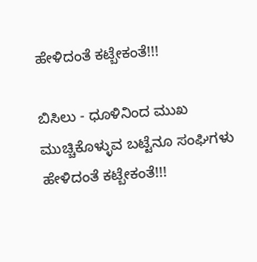ಹೇಳಿದಂತೆ ಕಟ್ಬೇಕಂತೆ!!!

ಬಿಸಿಲು - ಧೂಳಿನಿಂದ ಮುಖ ಮುಚ್ಚಿಕೊಳ್ಳುವ ಬಟ್ಟೆನೂ ಸಂಘಿಗಳು ಹೇಳಿದಂತೆ ಕಟ್ಬೇಕಂತೆ!!!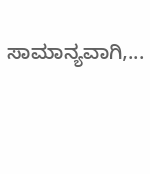ಸಾಮಾನ್ಯವಾಗಿ,...